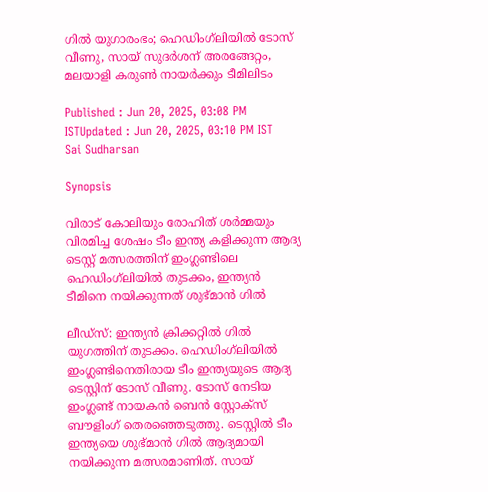ഗില്‍ യുഗാരംഭം; ഹെഡിംഗ്‌ലിയില്‍ ടോസ് വീണു, സായ് സുദര്‍ശന് അരങ്ങേറ്റം, മലയാളി കരുണ്‍ നായര്‍ക്കും ടീമിലിടം

Published : Jun 20, 2025, 03:08 PM ISTUpdated : Jun 20, 2025, 03:10 PM IST
Sai Sudharsan

Synopsis

വിരാട് കോലിയും രോഹിത് ശര്‍മ്മയും വിരമിച്ച ശേഷം ടീം ഇന്ത്യ കളിക്കുന്ന ആദ്യ ടെസ്റ്റ് മത്സരത്തിന് ഇംഗ്ലണ്ടിലെ ഹെഡിംഗ്‌ലിയില്‍ തുടക്കം, ഇന്ത്യന്‍ ടീമിനെ നയിക്കുന്നത് ശുഭ്‌മാന്‍ ഗില്‍

ലീഡ്‌സ്: ഇന്ത്യന്‍ ക്രിക്കറ്റില്‍ ഗില്‍ യുഗത്തിന് തുടക്കം. ഹെഡിംഗ്‌ലിയില്‍ ഇംഗ്ലണ്ടിനെതിരായ ടീം ഇന്ത്യയുടെ ആദ്യ ടെസ്റ്റിന് ടോസ് വീണു. ടോസ് നേടിയ ഇംഗ്ലണ്ട് നായകന്‍ ബെന്‍ സ്റ്റോക്‌സ് ബൗളിംഗ് തെരഞ്ഞെടുത്തു. ടെസ്റ്റില്‍ ടീം ഇന്ത്യയെ ശുഭ്‌മാന്‍ ഗില്‍ ആദ്യമായി നയിക്കുന്ന മത്സരമാണിത്. സായ്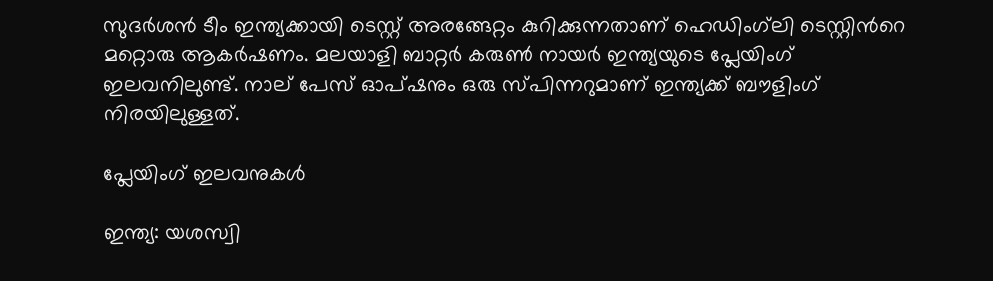സുദര്‍ശന്‍ ടീം ഇന്ത്യക്കായി ടെസ്റ്റ് അരങ്ങേറ്റം കുറിക്കുന്നതാണ് ഹെഡിംഗ്‌ലി ടെസ്റ്റിന്‍റെ മറ്റൊരു ആകര്‍ഷണം. മലയാളി ബാറ്റര്‍ കരുണ്‍ നായര്‍ ഇന്ത്യയുടെ പ്ലേയിംഗ് ഇലവനിലുണ്ട്. നാല് പേസ് ഓപ്ഷനും ഒരു സ്‌പിന്നറുമാണ് ഇന്ത്യക്ക് ബൗളിംഗ് നിരയിലുള്ളത്.

പ്ലേയിംഗ് ഇലവനുകള്‍

ഇന്ത്യ: യശസ്വി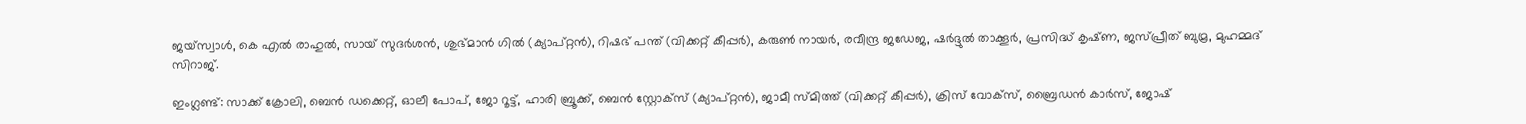ജയ്‌സ്വാള്‍, കെ എല്‍ രാഹുല്‍, സായ് സുദര്‍ശന്‍, ശുഭ്‌മാന്‍ ഗില്‍ (ക്യാപ്റ്റന്‍), റിഷഭ് പന്ത് (വിക്കറ്റ് കീപ്പര്‍), കരുണ്‍ നായര്‍, രവീന്ദ്ര ജഡേജ, ഷര്‍ദ്ദുല്‍ താക്കൂര്‍, പ്രസിദ്ധ് കൃഷ്‌ണ, ജസ്പ്രീത് ബുമ്ര, മുഹമ്മദ് സിറാജ്.

ഇംഗ്ലണ്ട്: സാക്ക് ക്രോലി, ബെന്‍ ഡക്കെറ്റ്, ഓലീ പോപ്, ജോ റൂട്ട്, ഹാരി ബ്രൂക്ക്, ബെന്‍ സ്റ്റോക്‌സ് (ക്യാപ്റ്റന്‍), ജാമീ സ്‌മിത്ത് (വിക്കറ്റ് കീപ്പര്‍), ക്രിസ് വോക്സ്, ബ്രൈഡന്‍ കാര്‍സ്, ജോഷ്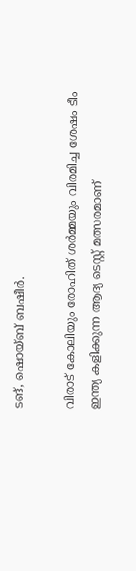ടങ്, ഷൊയ്‌ബ് ബഷീര്‍.

വിരാട് കോലിയും രോഹിത് ശര്‍മ്മയും വിരമിച്ച ശേഷം ടീം ഇന്ത്യ കളിക്കുന്ന ആദ്യ ടെസ്റ്റ് മത്സരമാണ്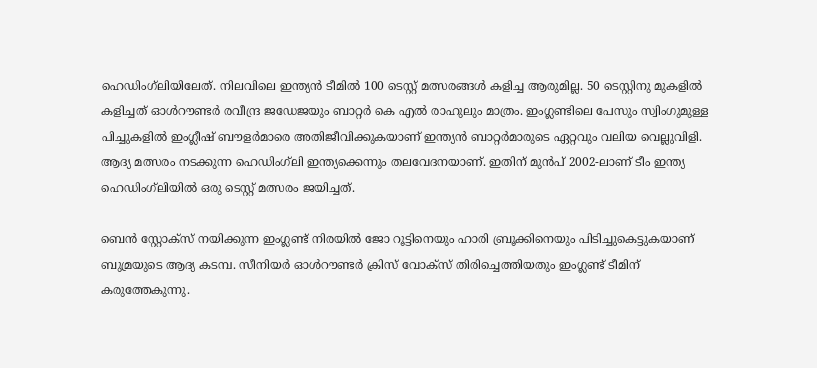ഹെഡിംഗ്‌ലിയിലേത്. നിലവിലെ ഇന്ത്യന്‍ ടീമിൽ 100 ടെസ്റ്റ് മത്സരങ്ങള്‍ കളിച്ച ആരുമില്ല. 50 ടെസ്റ്റിനു മുകളിൽ കളിച്ചത് ഓള്‍റൗണ്ടര്‍ രവീന്ദ്ര ജഡേജയും ബാറ്റര്‍ കെ എൽ രാഹുലും മാത്രം. ഇംഗ്ലണ്ടിലെ പേസും സ്വിംഗുമുള്ള പിച്ചുകളിൽ ഇംഗ്ലീഷ് ബൗളർമാരെ അതിജീവിക്കുകയാണ് ഇന്ത്യൻ ബാറ്റർമാരുടെ ഏറ്റവും വലിയ വെല്ലുവിളി. ആദ്യ മത്സരം നടക്കുന്ന ഹെഡിംഗ്‍ലി ഇന്ത്യക്കെന്നും തലവേദനയാണ്. ഇതിന് മുൻപ് 2002-ലാണ് ടീം ഇന്ത്യ ഹെഡിംഗ്‍ലിയില്‍ ഒരു ടെസ്റ്റ് മത്സരം ജയിച്ചത്.

ബെൻ സ്റ്റോക്സ് നയിക്കുന്ന ഇംഗ്ലണ്ട് നിരയിൽ ജോ റൂട്ടിനെയും ഹാരി ബ്രൂക്കിനെയും പിടിച്ചുകെട്ടുകയാണ് ബുമ്രയുടെ ആദ്യ കടമ്പ. സീനിയർ ഓൾറൗണ്ടർ ക്രിസ് വോക്സ് തിരിച്ചെത്തിയതും ഇംഗ്ലണ്ട് ടീമിന് കരുത്തേകുന്നു.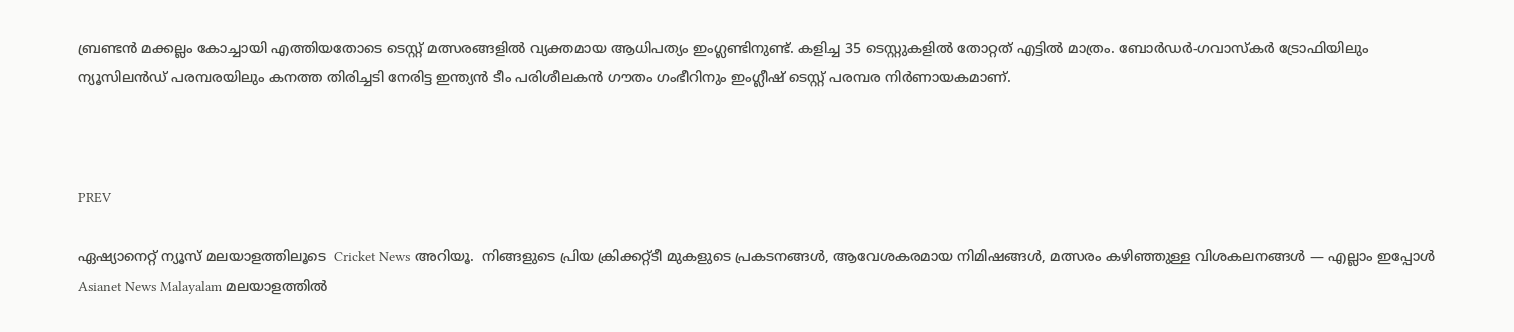ബ്രണ്ടൻ മക്കല്ലം കോച്ചായി എത്തിയതോടെ ടെസ്റ്റ് മത്സരങ്ങളിൽ വ്യക്തമായ ആധിപത്യം ഇംഗ്ലണ്ടിനുണ്ട്. കളിച്ച 35 ടെസ്റ്റുകളിൽ തോറ്റത് എട്ടിൽ മാത്രം. ബോർഡർ-ഗവാസ്കർ ട്രോഫിയിലും ന്യൂസിലൻഡ് പരമ്പരയിലും കനത്ത തിരിച്ചടി നേരിട്ട ഇന്ത്യൻ ടീം പരിശീലകൻ ഗൗതം ഗംഭീറിനും ഇംഗ്ലീഷ് ടെസ്റ്റ് പരമ്പര നിർണായകമാണ്.



PREV

ഏഷ്യാനെറ്റ് ന്യൂസ് മലയാളത്തിലൂടെ  Cricket News അറിയൂ.  നിങ്ങളുടെ പ്രിയ ക്രിക്കറ്റ്ടീ മുകളുടെ പ്രകടനങ്ങൾ, ആവേശകരമായ നിമിഷങ്ങൾ, മത്സരം കഴിഞ്ഞുള്ള വിശകലനങ്ങൾ — എല്ലാം ഇപ്പോൾ Asianet News Malayalam മലയാളത്തിൽ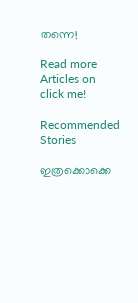തന്നെ!

Read more Articles on
click me!

Recommended Stories

ഇത്രക്കൊക്കെ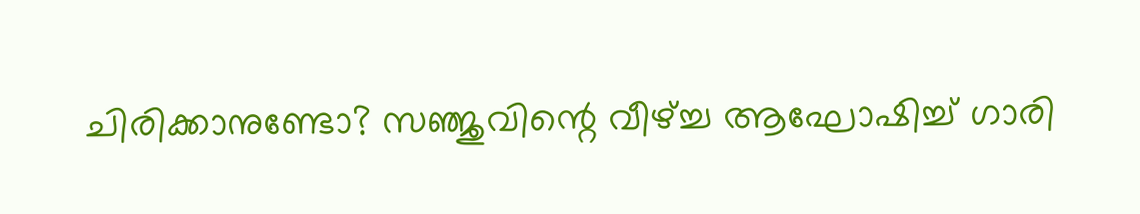ചിരിക്കാനുണ്ടോ? സഞ്ജുവിന്റെ വീഴ്ച്ച ആഘോഷിച്ച് ഗാരി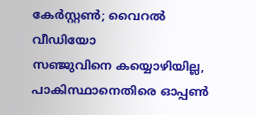കേര്‍സ്റ്റണ്‍; വൈറല്‍ വീഡിയോ
സഞ്ജുവിനെ കയ്യൊഴിയില്ല, പാകിസ്ഥാനെതിരെ ഓപ്പണ്‍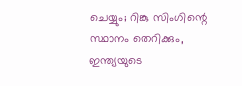ചെയ്യും; റിങ്കു സിംഗിന്റെ സ്ഥാനം തെറിക്കും, ഇന്ത്യയുടെ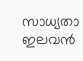സാധ്യതാ ഇലവന്‍